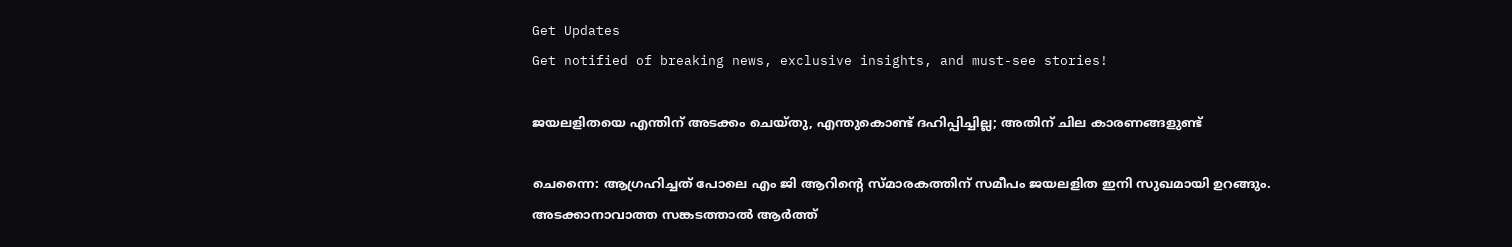Get Updates
Get notified of breaking news, exclusive insights, and must-see stories!

ജയലളിതയെ എന്തിന് അടക്കം ചെയ്തു, എന്തുകൊണ്ട് ദഹിപ്പിച്ചില്ല; അതിന് ചില കാരണങ്ങളുണ്ട്

ചെന്നൈ: ആഗ്രഹിച്ചത് പോലെ എം ജി ആറിന്റെ സ്മാരകത്തിന് സമീപം ജയലളിത ഇനി സുഖമായി ഉറങ്ങും. അടക്കാനാവാത്ത സങ്കടത്താല്‍ ആര്‍ത്ത്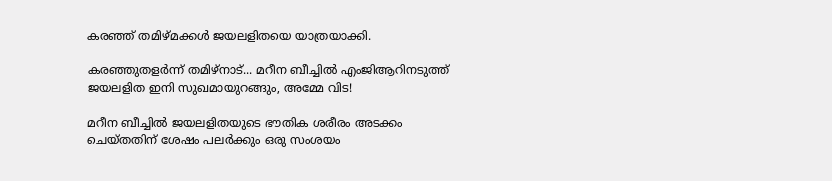കരഞ്ഞ് തമിഴ്മക്കള്‍ ജയലളിതയെ യാത്രയാക്കി.

കരഞ്ഞുതളര്‍ന്ന് തമിഴ്‌നാട്... മറീന ബീച്ചില്‍ എംജിആറിനടുത്ത് ജയലളിത ഇനി സുഖമായുറങ്ങും, അമ്മേ വിട!

മറീന ബീച്ചില്‍ ജയലളിതയുടെ ഭൗതിക ശരീരം അടക്കം ചെയ്തതിന് ശേഷം പലര്‍ക്കും ഒരു സംശയം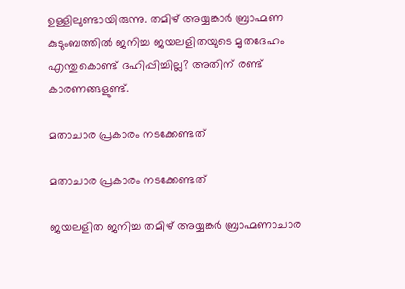ഉള്ളിലുണ്ടായിരുന്നു. തമിഴ് അയ്യങ്കാര്‍ ബ്രാഹ്മണ കുടുംബത്തില്‍ ജനിച്ച ജയലളിതയുടെ മൃതദേഹം എന്തുകൊണ്ട് ദഹിപ്പിച്ചില്ല? അതിന് രണ്ട് കാരണങ്ങളുണ്ട്.

മതാചാര പ്രകാരം നടക്കേണ്ടത്

മതാചാര പ്രകാരം നടക്കേണ്ടത്

ജയലളിത ജനിച്ച തമിഴ് അയ്യങ്കര്‍ ബ്രാഹ്മണാചാര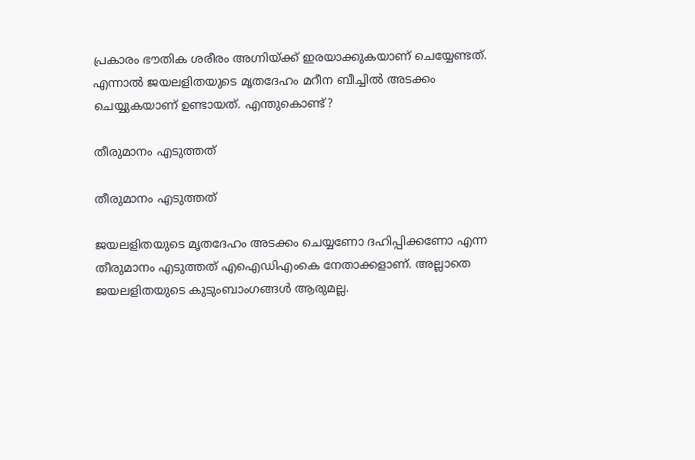പ്രകാരം ഭൗതിക ശരീരം അഗ്നിയ്ക്ക് ഇരയാക്കുകയാണ് ചെയ്യേണ്ടത്. എന്നാല്‍ ജയലളിതയുടെ മൃതദേഹം മറീന ബീച്ചില്‍ അടക്കം ചെയ്യുകയാണ് ഉണ്ടായത്. എന്തുകൊണ്ട്?

തീരുമാനം എടുത്തത്

തീരുമാനം എടുത്തത്

ജയലളിതയുടെ മൃതദേഹം അടക്കം ചെയ്യണോ ദഹിപ്പിക്കണോ എന്ന തീരുമാനം എടുത്തത് എഐഡിഎംകെ നേതാക്കളാണ്. അല്ലാതെ ജയലളിതയുടെ കുടുംബാംഗങ്ങള്‍ ആരുമല്ല.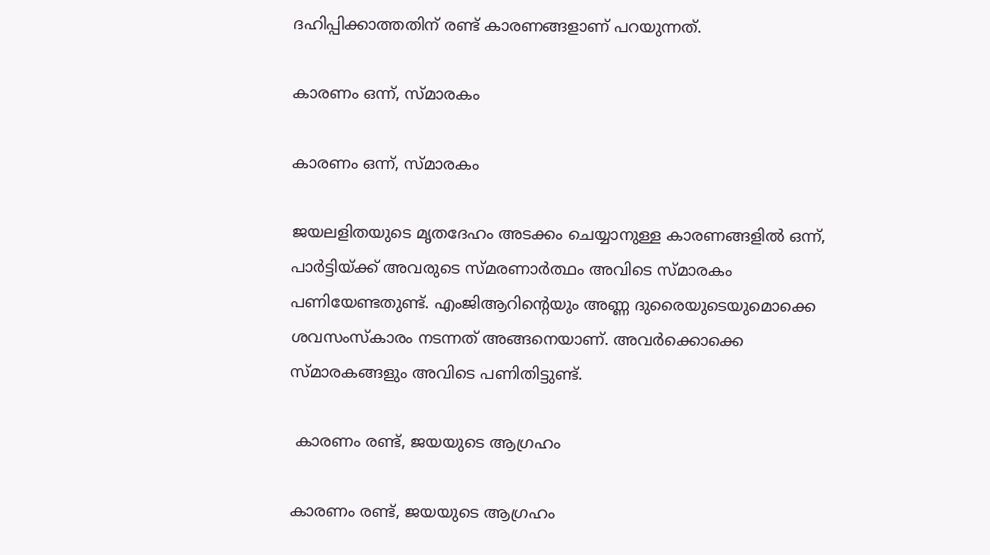ദഹിപ്പിക്കാത്തതിന് രണ്ട് കാരണങ്ങളാണ് പറയുന്നത്.

കാരണം ഒന്ന്, സ്മാരകം

കാരണം ഒന്ന്, സ്മാരകം

ജയലളിതയുടെ മൃതദേഹം അടക്കം ചെയ്യാനുള്ള കാരണങ്ങളില്‍ ഒന്ന്, പാര്‍ട്ടിയ്ക്ക് അവരുടെ സ്മരണാര്‍ത്ഥം അവിടെ സ്മാരകം പണിയേണ്ടതുണ്ട്. എംജിആറിന്റെയും അണ്ണ ദുരൈയുടെയുമൊക്കെ ശവസംസ്‌കാരം നടന്നത് അങ്ങനെയാണ്. അവര്‍ക്കൊക്കെ സ്മാരകങ്ങളും അവിടെ പണിതിട്ടുണ്ട്.

 കാരണം രണ്ട്, ജയയുടെ ആഗ്രഹം

കാരണം രണ്ട്, ജയയുടെ ആഗ്രഹം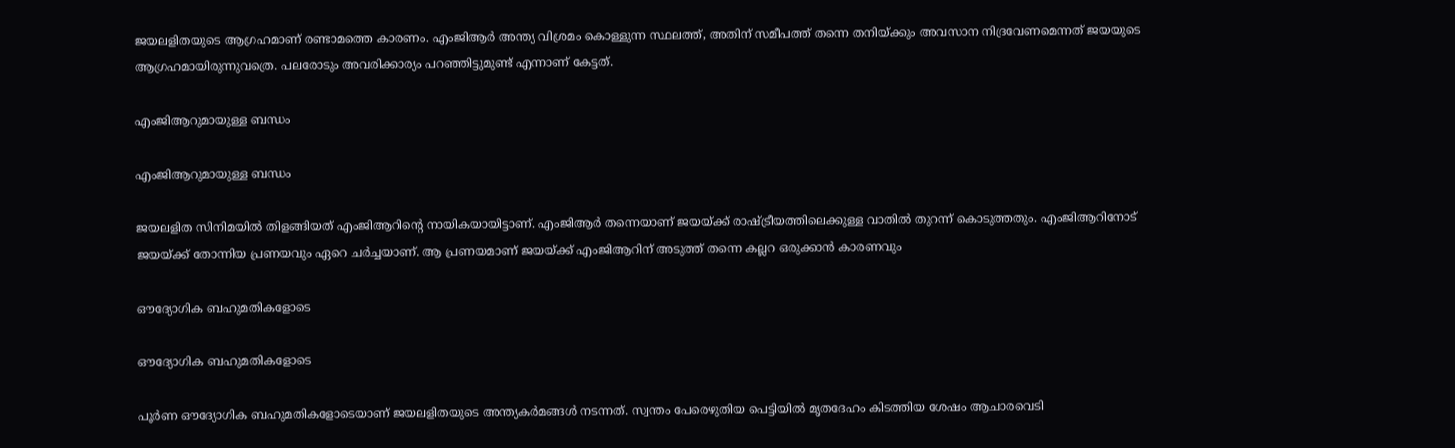ജയലളിതയുടെ ആഗ്രഹമാണ് രണ്ടാമത്തെ കാരണം. എംജിആര്‍ അന്ത്യ വിശ്രമം കൊള്ളുന്ന സ്ഥലത്ത്, അതിന് സമീപത്ത് തന്നെ തനിയ്ക്കും അവസാന നിദ്രവേണമെന്നത് ജയയുടെ ആഗ്രഹമായിരുന്നുവത്രെ. പലരോടും അവരിക്കാര്യം പറഞ്ഞിട്ടുമുണ്ട് എന്നാണ് കേട്ടത്.

എംജിആറുമായുള്ള ബന്ധം

എംജിആറുമായുള്ള ബന്ധം

ജയലളിത സിനിമയില്‍ തിളങ്ങിയത് എംജിആറിന്റെ നായികയായിട്ടാണ്. എംജിആര്‍ തന്നെയാണ് ജയയ്ക്ക് രാഷ്ട്രീയത്തിലെക്കുള്ള വാതില്‍ തുറന്ന് കൊടുത്തതും. എംജിആറിനോട് ജയയ്ക്ക് തോന്നിയ പ്രണയവും ഏറെ ചര്‍ച്ചയാണ്. ആ പ്രണയമാണ് ജയയ്ക്ക് എംജിആറിന് അടുത്ത് തന്നെ കല്ലറ ഒരുക്കാന്‍ കാരണവും

ഔദ്യോഗിക ബഹുമതികളോടെ

ഔദ്യോഗിക ബഹുമതികളോടെ

പൂര്‍ണ ഔദ്യോഗിക ബഹുമതികളോടെയാണ് ജയലളിതയുടെ അന്ത്യകര്‍മങ്ങള്‍ നടന്നത്. സ്വന്തം പേരെഴുതിയ പെട്ടിയില്‍ മൃതദേഹം കിടത്തിയ ശേഷം ആചാരവെടി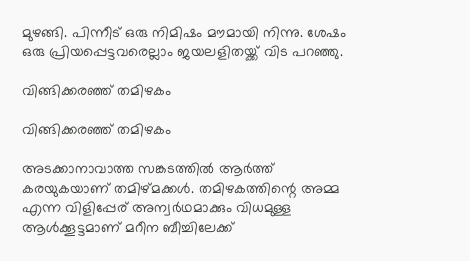മുഴങ്ങി. പിന്നീട് ഒരു നിമിഷം മൗമായി നിന്നു. ശേഷം ഒരു പ്രിയപ്പെട്ടവരെല്ലാം ജയലളിതയ്ക്ക് വിട പറഞ്ഞു.

വിങ്ങിക്കരഞ്ഞ് തമിഴകം

വിങ്ങിക്കരഞ്ഞ് തമിഴകം

അടക്കാനാവാത്ത സങ്കടത്തില്‍ ആര്‍ത്ത് കരയുകയാണ് തമിഴ്മക്കള്‍. തമിഴകത്തിന്റെ അമ്മ എന്ന വിളിപ്പേര് അന്വര്‍ഥമാക്കും വിധമുള്ള ആള്‍ക്കൂട്ടമാണ് മറീന ബീച്ചിലേക്ക്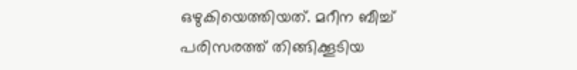ഒഴുകിയെത്തിയത്. മറീന ബീച്ച് പരിസരത്ത് തിങ്ങിക്കൂടിയ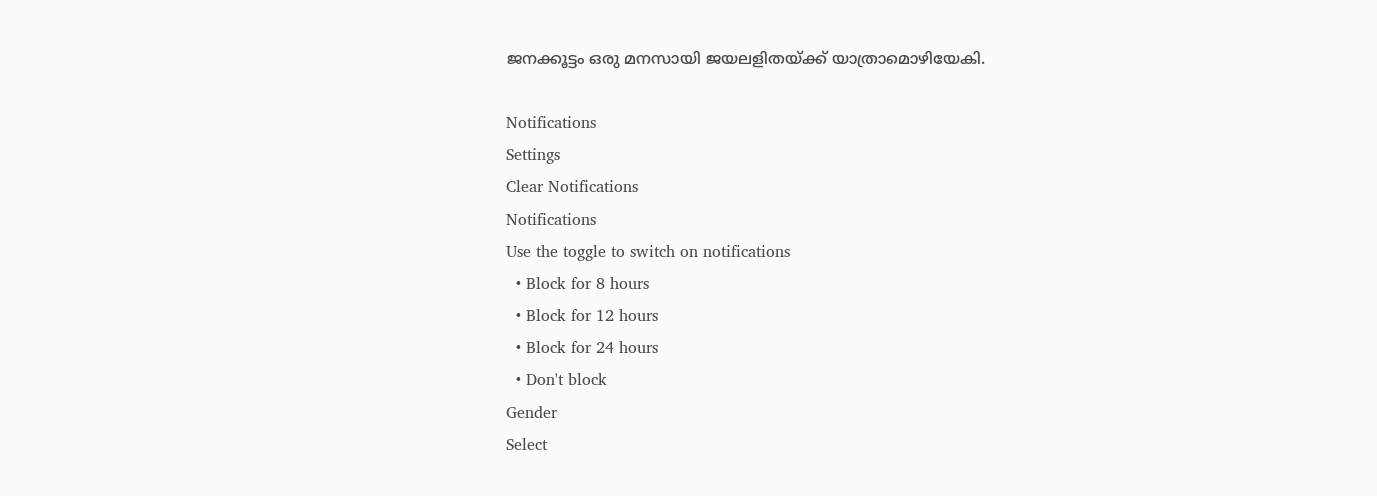ജനക്കൂട്ടം ഒരു മനസായി ജയലളിതയ്ക്ക് യാത്രാമൊഴിയേകി.

Notifications
Settings
Clear Notifications
Notifications
Use the toggle to switch on notifications
  • Block for 8 hours
  • Block for 12 hours
  • Block for 24 hours
  • Don't block
Gender
Select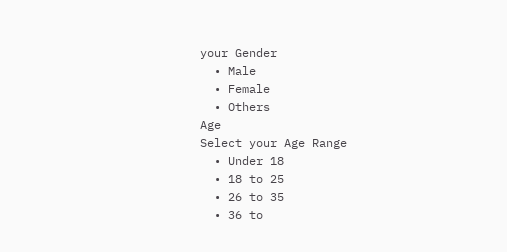your Gender
  • Male
  • Female
  • Others
Age
Select your Age Range
  • Under 18
  • 18 to 25
  • 26 to 35
  • 36 to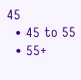45
  • 45 to 55
  • 55+